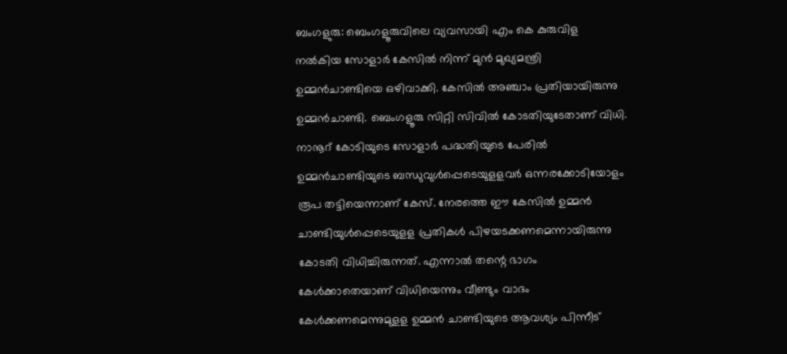ബംഗളുരു: ബെംഗളൂരുവിലെ വ്യവസായി എം കെ കുരുവിള നൽകിയ സോളാർ കേസിൽ നിന്ന് മുന്‍ മുഖ്യമന്ത്രി ഉമ്മന്‍ചാണ്ടിയെ ഒഴിവാക്കി. കേസില്‍ അഞ്ചാം പ്രതിയായിരുന്നു ഉമ്മന്‍ചാണ്ടി. ബെംഗളൂരു സിറ്റി സിവിൽ കോടതിയുടേതാണ് വിധി. നാനൂറ് കോടിയുടെ സോളാർ പദ്ധതിയുടെ പേരിൽ ഉമ്മൻചാണ്ടിയുടെ ബന്ധുവുൾപ്പെടെയുളളവർ ഒന്നരക്കോടിയോളം രൂപ തട്ടിയെന്നാണ് കേസ്. നേരത്തെ ഈ കേസിൽ ഉമ്മൻ ചാണ്ടിയുൾപ്പെടെയുളള പ്രതികൾ പിഴയടക്കണമെന്നായിരുന്നു കോടതി വിധിച്ചിരുന്നത്. എന്നാല്‍ തന്റെ ഭാഗം കേൾക്കാതെയാണ് വിധിയെന്നും വീണ്ടും വാദം കേൾക്കണമെന്നുമുളള ഉമ്മൻ ചാണ്ടിയുടെ ആവശ്യം പിന്നീട്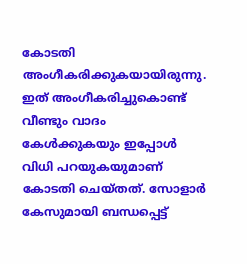കോടതി അംഗീകരിക്കുകയായിരുന്നു. ഇത് അംഗീകരിച്ചുകൊണ്ട് വീണ്ടും വാദം കേള്‍ക്കുകയും ഇപ്പോള്‍ വിധി പറയുകയുമാണ് കോടതി ചെയ്തത്. സോളാര്‍ കേസുമായി ബന്ധപ്പെട്ട്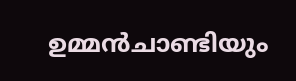ഉമ്മന്‍ചാണ്ടിയും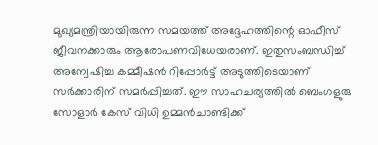മുഖ്യമന്ത്രിയായിരുന്ന സമയത്ത് അദ്ദേഹത്തിന്റെ ഓഫീസ് ജീവനക്കാരും ആരോപണവിധേയരാണ്. ഇതുസംബന്ധിച്ച് അന്വേഷിച്ച കമ്മീഷൻ റിപ്പോര്‍ട്ട് അടുത്തിടെയാണ് സര്‍ക്കാരിന് സമര്‍പ്പിച്ചത്. ഈ സാഹചര്യത്തില്‍ ബെംഗളുരു സോളാര്‍ കേസ് വിധി ഉമ്മന്‍ചാണ്ടിക്ക്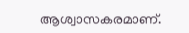ആശ്വാസകരമാണ്.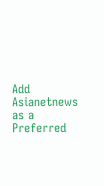Add Asianetnews as a Preferred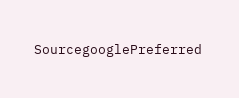SourcegooglePreferred